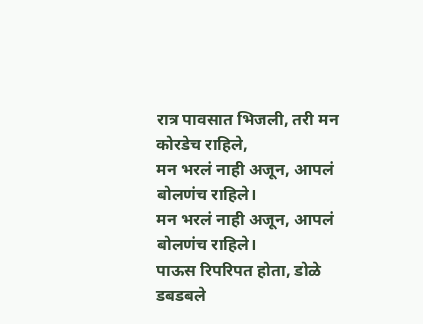रात्र पावसात भिजली, तरी मन कोरडेच राहिले,
मन भरलं नाही अजून, आपलं बोलणंच राहिले।
मन भरलं नाही अजून, आपलं बोलणंच राहिले।
पाऊस रिपरिपत होता, डोळे डबडबले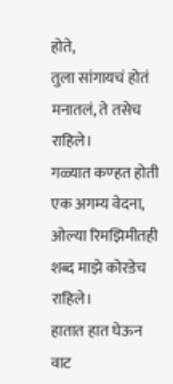होते,
तुला सांगायचं होतं मनातलं, ते तसेच राहिले।
गळ्यात कण्हत होती एक अगम्य वेदना,
ओल्या रिमझिमीतही शब्द माझे कोरडेच राहिले।
हातात हात घेऊन वाट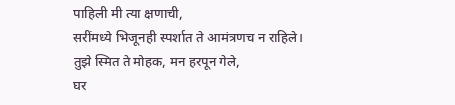पाहिली मी त्या क्षणाची,
सरींमध्ये भिजूनही स्पर्शात ते आमंत्रणच न राहिले।
तुझे स्मित ते मोहक, मन हरपून गेले,
घर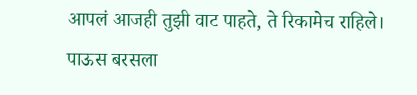आपलं आजही तुझी वाट पाहते, ते रिकामेच राहिले।
पाऊस बरसला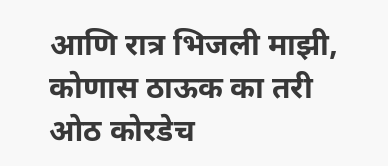आणि रात्र भिजली माझी,
कोणास ठाऊक का तरी ओठ कोरडेच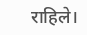राहिले।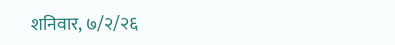शनिवार, ७/२/२६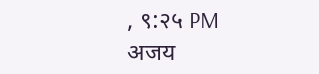, ९:२५ PM
अजय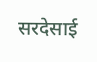सरदेसाई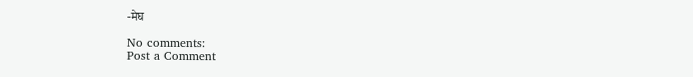-मेघ

No comments:
Post a Comment